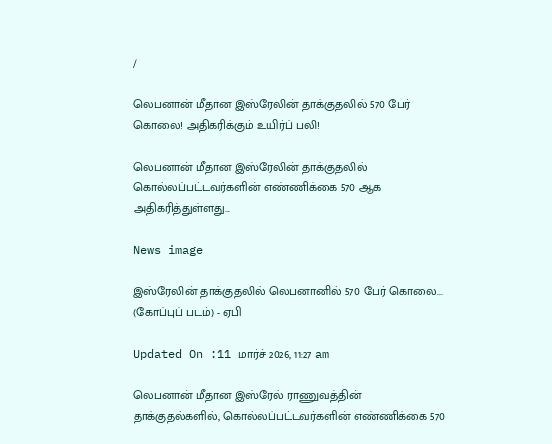/

லெபனான் மீதான இஸ்ரேலின் தாக்குதலில் 570 பேர் கொலை! அதிகரிக்கும் உயிர்ப் பலி!

லெபனான் மீதான இஸ்ரேலின் தாக்குதலில் கொல்லப்பட்டவர்களின் எண்ணிக்கை 570 ஆக அதிகரித்துள்ளது...

News image

இஸ்ரேலின் தாக்குதலில் லெபனானில் 570 பேர் கொலை... (கோப்புப் படம்) - ஏபி

Updated On :11 மார்ச் 2026, 11:27 am

லெபனான் மீதான இஸ்ரேல் ராணுவத்தின் தாக்குதல்களில், கொல்லப்பட்டவர்களின் எண்ணிக்கை 570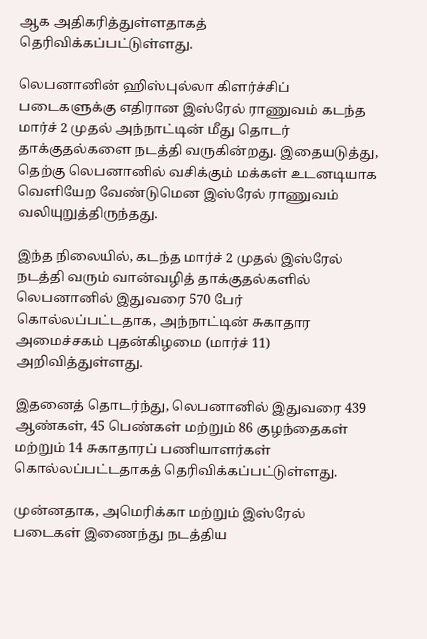ஆக அதிகரித்துள்ளதாகத் தெரிவிக்கப்பட்டுள்ளது.

லெபனானின் ஹிஸ்புல்லா கிளர்ச்சிப் படைகளுக்கு எதிரான இஸ்ரேல் ராணுவம் கடந்த மார்ச் 2 முதல் அந்நாட்டின் மீது தொடர் தாக்குதல்களை நடத்தி வருகின்றது. இதையடுத்து, தெற்கு லெபனானில் வசிக்கும் மக்கள் உடனடியாக வெளியேற வேண்டுமென இஸ்ரேல் ராணுவம் வலியுறுத்திருந்தது.

இந்த நிலையில், கடந்த மார்ச் 2 முதல் இஸ்ரேல் நடத்தி வரும் வான்வழித் தாக்குதல்களில் லெபனானில் இதுவரை 570 பேர் கொல்லப்பட்டதாக, அந்நாட்டின் சுகாதார அமைச்சகம் புதன்கிழமை (மார்ச் 11) அறிவித்துள்ளது.

இதனைத் தொடர்ந்து, லெபனானில் இதுவரை 439 ஆண்கள், 45 பெண்கள் மற்றும் 86 குழந்தைகள் மற்றும் 14 சுகாதாரப் பணியாளர்கள் கொல்லப்பட்டதாகத் தெரிவிக்கப்பட்டுள்ளது.

முன்னதாக, அமெரிக்கா மற்றும் இஸ்ரேல் படைகள் இணைந்து நடத்திய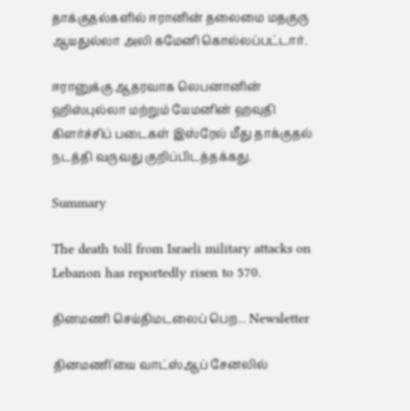தாக்குதல்களில் ஈரானின் தலைமை மதகுரு ஆயதுல்லா அலி கமேனி கொல்லப்பட்டார்.

ஈரானுக்கு ஆதரவாக லெபனானின் ஹிஸ்புல்லா மற்றும் யேமனின் ஹவுதி கிளர்ச்சிப் படைகள் இஸ்ரேல் மீது தாக்குதல் நடத்தி வருவது குறிப்பிடத்தக்கது.

Summary

The death toll from Israeli military attacks on Lebanon has reportedly risen to 570.

தினமணி செய்திமடலைப் பெற... Newsletter

தினமணி'யை வாட்ஸ்ஆப் சேனலில்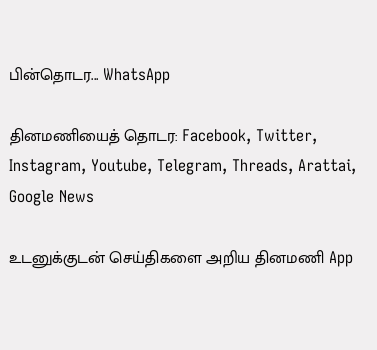பின்தொடர... WhatsApp

தினமணியைத் தொடர: Facebook, Twitter, Instagram, Youtube, Telegram, Threads, Arattai, Google News

உடனுக்குடன் செய்திகளை அறிய தினமணி App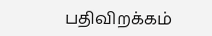பதிவிறக்கம்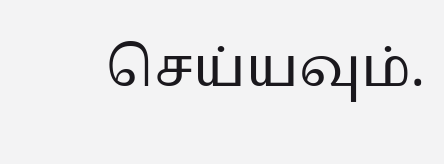செய்யவும்.